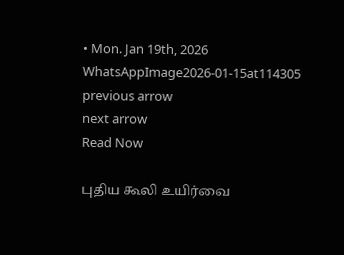• Mon. Jan 19th, 2026
WhatsAppImage2026-01-15at114305
previous arrow
next arrow
Read Now

புதிய கூலி உயிர்வை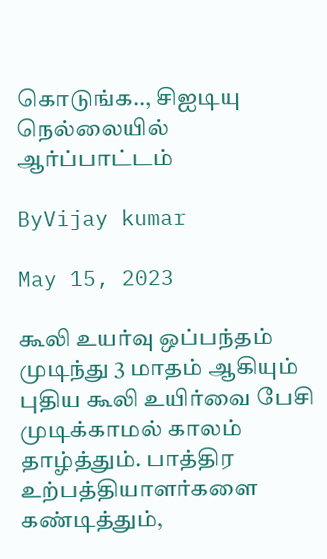கொடுங்க.., சிஐடியு நெல்லையில் ஆர்ப்பாட்டம்

ByVijay kumar

May 15, 2023

கூலி உயர்வு ஒப்பந்தம் முடிந்து 3 மாதம் ஆகியும் புதிய கூலி உயிர்வை பேசி முடிக்காமல் காலம் தாழ்த்தும். பாத்திர உற்பத்தியாளர்களை கண்டித்தும்,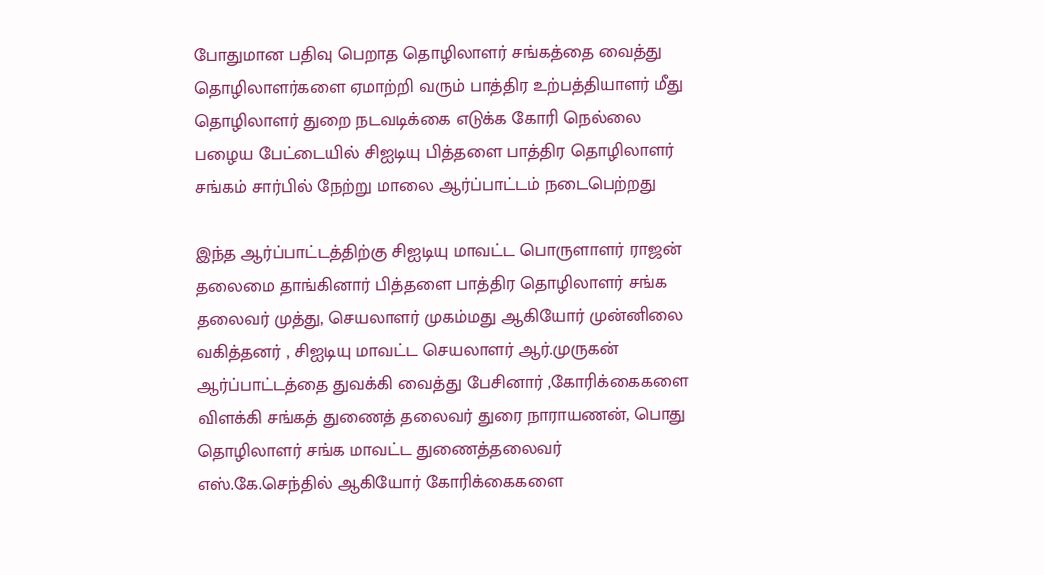போதுமான பதிவு பெறாத தொழிலாளர் சங்கத்தை வைத்து தொழிலாளர்களை ஏமாற்றி வரும் பாத்திர உற்பத்தியாளர் மீது தொழிலாளர் துறை நடவடிக்கை எடுக்க கோரி நெல்லை பழைய பேட்டையில் சிஐடியு பித்தளை பாத்திர தொழிலாளர் சங்கம் சார்பில் நேற்று மாலை ஆர்ப்பாட்டம் நடைபெற்றது

இந்த ஆர்ப்பாட்டத்திற்கு சிஐடியு மாவட்ட பொருளாளர் ராஜன் தலைமை தாங்கினார் பித்தளை பாத்திர தொழிலாளர் சங்க தலைவர் முத்து, செயலாளர் முகம்மது ஆகியோர் முன்னிலை வகித்தனர் , சிஐடியு மாவட்ட செயலாளர் ஆர்.முருகன் ஆர்ப்பாட்டத்தை துவக்கி வைத்து பேசினார் ,கோரிக்கைகளை விளக்கி சங்கத் துணைத் தலைவர் துரை நாராயணன், பொது தொழிலாளர் சங்க மாவட்ட துணைத்தலைவர் எஸ்.கே.செந்தில் ஆகியோர் கோரிக்கைகளை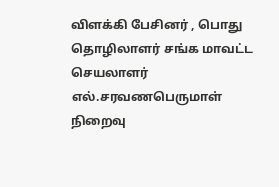விளக்கி பேசினர் , பொது தொழிலாளர் சங்க மாவட்ட செயலாளர் எல்.சரவணபெருமாள் நிறைவு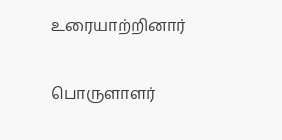உரையாற்றினார்

பொருளாளர்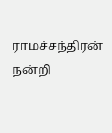ராமச்சந்திரன் நன்றி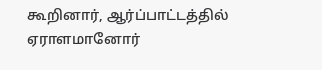கூறினார், ஆர்ப்பாட்டத்தில் ஏராளமானோர்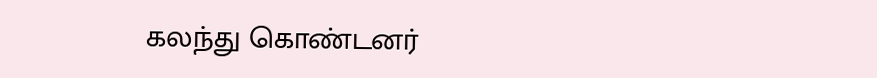கலந்து கொண்டனர்